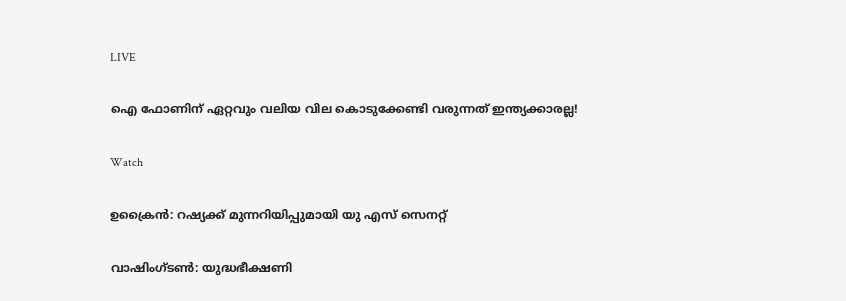LIVE

ഐ ഫോണിന് ഏറ്റവും വലിയ വില കൊടുക്കേണ്ടി വരുന്നത് ഇന്ത്യക്കാരല്ല!

Watch

ഉക്രൈന്‍: റഷ്യക്ക് മുന്നറിയിപ്പുമായി യു എസ് സെനറ്റ്

വാഷിംഗ്‌ടണ്‍: യുദ്ധഭീക്ഷണി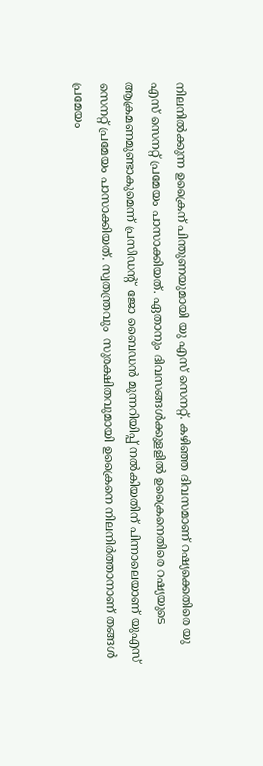നിലനില്‍ക്കുന്ന ഉക്രൈന് പിന്തുണയുമായി യു എസ് സെനറ്റ്. കഴിഞ്ഞ ദിവസമാണ് റഷ്യക്കെതിരെ യു എസ് സെനറ്റ് പ്രമേയം പാസാക്കിയത്. ഏതാനും ദിവസങ്ങൾക്കുളളിൽ ഉക്രൈനെതിരെ റഷ്യയുടെ ആക്രമണമുണ്ടാകുമെന്ന് പ്രസിഡന്‍റ്  ജോ ബൈഡൻ മുന്നറിയിപ്പ് നല്‍കിയതിന് പിന്നാലെയാണ് യുഎസ് സെനറ്റ് പ്രമേയം പാസാക്കിയത്. സ്വതന്ത്രവും  സുരക്ഷിതവുമായി ഉക്രൈനെ നിലനിര്‍ത്താനാണ് തങ്ങള്‍ പ്രമേയം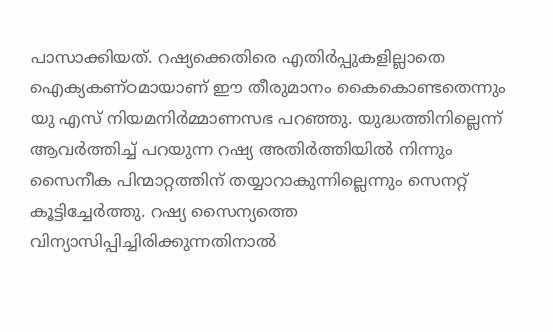പാസാക്കിയത്. റഷ്യക്കെതിരെ എതിർപ്പുകളില്ലാതെ ഐക്യകണ്ഠമായാണ് ഈ തീരുമാനം കൈകൊണ്ടതെന്നും യു എസ് നിയമനിര്‍മ്മാണസഭ പറഞ്ഞു. യുദ്ധത്തിനില്ലെന്ന് ആവര്‍ത്തിച്ച് പറയുന്ന റഷ്യ അതിര്‍ത്തിയില്‍ നിന്നും സൈനീക പിന്മാറ്റത്തിന് തയ്യാറാകുന്നില്ലെന്നും സെനറ്റ് കൂട്ടിച്ചേര്‍ത്തു. റഷ്യ സൈന്യത്തെ വിന്യാസിപ്പിച്ചിരിക്കുന്നതിനാല്‍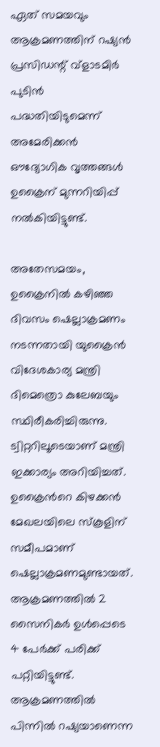ഏത് സമയവും ആക്രമണത്തിന് റഷ്യൻ പ്രസിഡന്റ് വ്ളാടമിർ പുടിൻ പദ്ധതിയിടുമെന്ന് അമേരിക്കൻ ഔദ്യോഗിക വൃത്തങ്ങൾ ഉക്രൈന് മുന്നറിയിപ്പ് നല്‍കിയിട്ടുണ്ട്.

അതേസമയം, ഉക്രൈനില്‍ കഴിഞ്ഞ ദിവസം ഷെല്ലാക്രമണം നടന്നതായി യുക്രൈന്‍ വിദേശകാര്യ മന്ത്രി ദിമെത്രൊ കുലേബയും  സ്ഥിരീകരിച്ചിരുന്നു. ട്വിറ്ററിലൂടെയാണ് മന്ത്രി ഇക്കാര്യം അറിയിച്ചത്. ഉക്രൈന്‍റെ കിഴക്കന്‍ മേഖലയിലെ സ്‌കൂളിന് സമീപമാണ് ഷെല്ലാക്രമണമുണ്ടായത്. ആക്രമണത്തില്‍ 2 സൈനികര്‍ ഉള്‍പ്പെടെ 4 പേര്‍ക്ക് പരിക്ക് പറ്റിയിട്ടുണ്ട്. ആക്രമണത്തില്‍ പിന്നില്‍ റഷ്യയാണെന്ന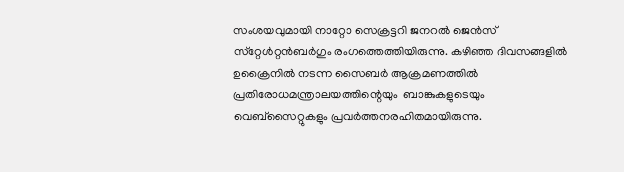സംശയവുമായി നാറ്റോ സെക്രട്ടറി ജനറല്‍ ജെന്‍സ് സ്‌റ്റേള്‍റ്റന്‍ബര്‍ഗും രംഗത്തെത്തിയിരുന്നു. കഴിഞ്ഞ ദിവസങ്ങളില്‍ ഉക്രൈനില്‍ നടന്ന സൈബര്‍ ആക്രമണത്തില്‍ പ്രതിരോധമന്ത്രാലയത്തിന്റെയും  ബാങ്കുകളുടെയും വെബ്സൈറ്റുകളും പ്രവര്‍ത്തനരഹിതമായിരുന്നു.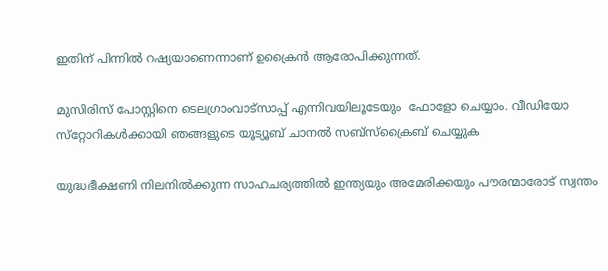ഇതിന് പിന്നില്‍ റഷ്യയാണെന്നാണ് ഉക്രൈന്‍ ആരോപിക്കുന്നത്.

മുസിരിസ് പോസ്റ്റിനെ ടെലഗ്രാംവാട്‌സാപ്പ് എന്നിവയിലൂടേയും  ഫോളോ ചെയ്യാം. വീഡിയോ സ്‌റ്റോറികള്‍ക്കായി ഞങ്ങളുടെ യൂട്യൂബ് ചാനല്‍ സബ്‌സ്‌ക്രൈബ് ചെയ്യുക

യുദ്ധഭീക്ഷണി നിലനില്‍ക്കുന്ന സാഹചര്യത്തില്‍ ഇന്ത്യയും അമേരിക്കയും പൗരന്മാരോട് സ്വന്തം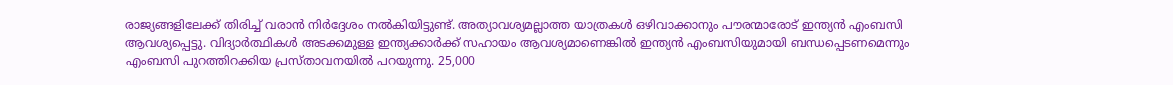രാജ്യങ്ങളിലേക്ക് തിരിച്ച് വരാന്‍ നിര്‍ദ്ദേശം നല്‍കിയിട്ടുണ്ട്. അത്യാവശ്യമല്ലാത്ത യാത്രകള്‍ ഒഴിവാക്കാനും പൗരന്മാരോട് ഇന്ത്യന്‍ എംബസി ആവശ്യപ്പെട്ടു. വിദ്യാർത്ഥികൾ അടക്കമുള്ള ഇന്ത്യക്കാർക്ക് സഹായം ആവശ്യമാണെങ്കില്‍ ഇന്ത്യൻ എംബസിയുമായി ബന്ധപ്പെടണമെന്നും എംബസി പുറത്തിറക്കിയ പ്രസ്താവനയില്‍ പറയുന്നു. 25,000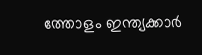ത്തോളം ഇന്ത്യക്കാര്‍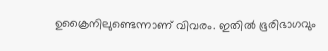ഉക്രൈനിലുണ്ടെന്നാണ് വിവരം. ഇതില്‍ ഭൂരിഭാഗവും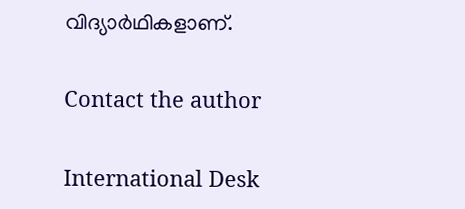വിദ്യാര്‍ഥികളാണ്.

Contact the author

International Desk